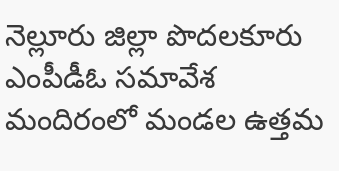నెల్లూరు జిల్లా పొదలకూరు ఎంపీడీఓ సమావేశ మందిరంలో మండల ఉత్తమ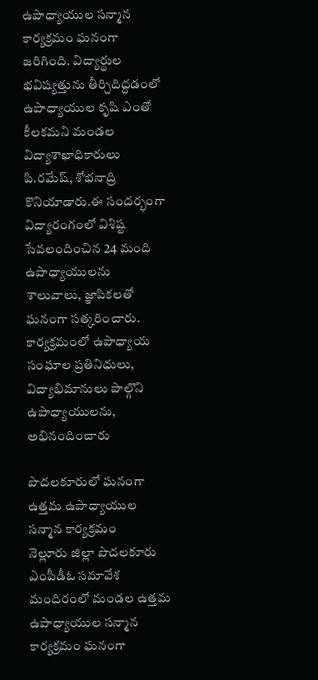ఉపాధ్యాయుల సన్మాన కార్యక్రమం ఘనంగా జరిగింది. విద్యార్థుల భవిష్యత్తును తీర్చిదిద్దడంలో ఉపాధ్యాయుల కృషి ఎంతో కీలకమని మండల విద్యాశాఖాధికారులు పి.రమేష్, శోభనాద్రి కొనియాడారు.ఈ సందర్భంగా విద్యారంగంలో విశిష్ట సేవలందించిన 24 మంది ఉపాధ్యాయులను శాలువాలు, జ్ఞాపికలతో ఘనంగా సత్కరించారు. కార్యక్రమంలో ఉపాధ్యాయ సంఘాల ప్రతినిధులు, విద్యాభిమానులు పాల్గొని ఉపాధ్యాయులను, అభినందించారు

పొదలకూరులో ఘనంగా ఉత్తమ ఉపాధ్యాయుల సన్మాన కార్యక్రమం
నెల్లూరు జిల్లా పొదలకూరు ఎంపీడీఓ సమావేశ మందిరంలో మండల ఉత్తమ ఉపాధ్యాయుల సన్మాన కార్యక్రమం ఘనంగా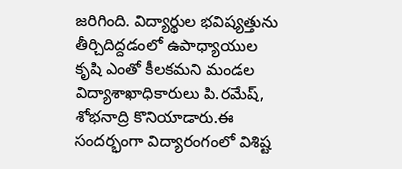జరిగింది. విద్యార్థుల భవిష్యత్తును తీర్చిదిద్దడంలో ఉపాధ్యాయుల కృషి ఎంతో కీలకమని మండల విద్యాశాఖాధికారులు పి.రమేష్, శోభనాద్రి కొనియాడారు.ఈ సందర్భంగా విద్యారంగంలో విశిష్ట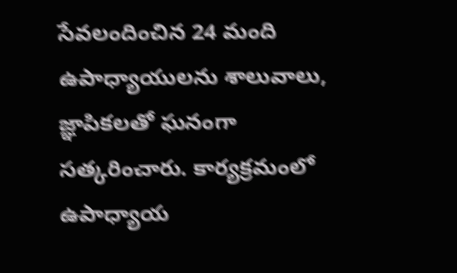సేవలందించిన 24 మంది ఉపాధ్యాయులను శాలువాలు, జ్ఞాపికలతో ఘనంగా సత్కరించారు. కార్యక్రమంలో ఉపాధ్యాయ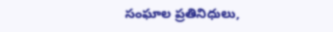సంఘాల ప్రతినిధులు,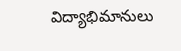విద్యాభిమానులు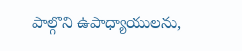పాల్గొని ఉపాధ్యాయులను,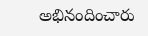అభినందించారు